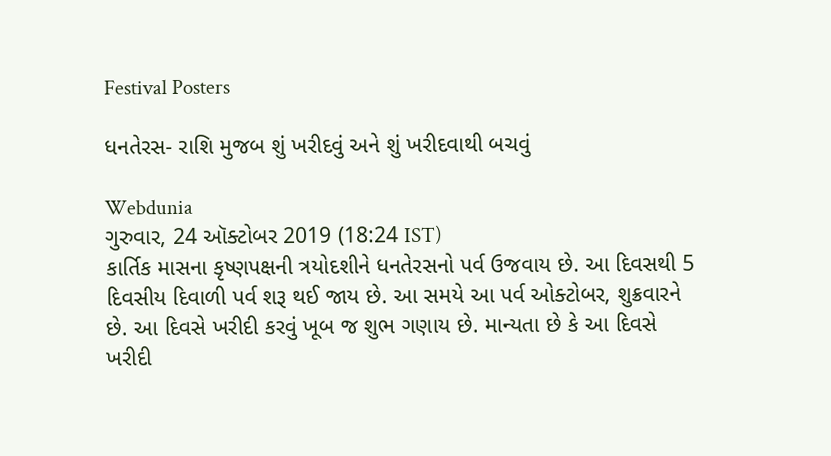Festival Posters

ધનતેરસ- રાશિ મુજબ શું ખરીદવું અને શું ખરીદવાથી બચવું

Webdunia
ગુરુવાર, 24 ઑક્ટોબર 2019 (18:24 IST)
કાર્તિક માસના કૃષ્ણપક્ષની ત્રયોદશીને ધનતેરસનો પર્વ ઉજવાય છે. આ દિવસથી 5 દિવસીય દિવાળી પર્વ શરૂ થઈ જાય છે. આ સમયે આ પર્વ ઓક્ટોબર, શુક્રવારને છે. આ દિવસે ખરીદી કરવું ખૂબ જ શુભ ગણાય છે. માન્યતા છે કે આ દિવસે ખરીદી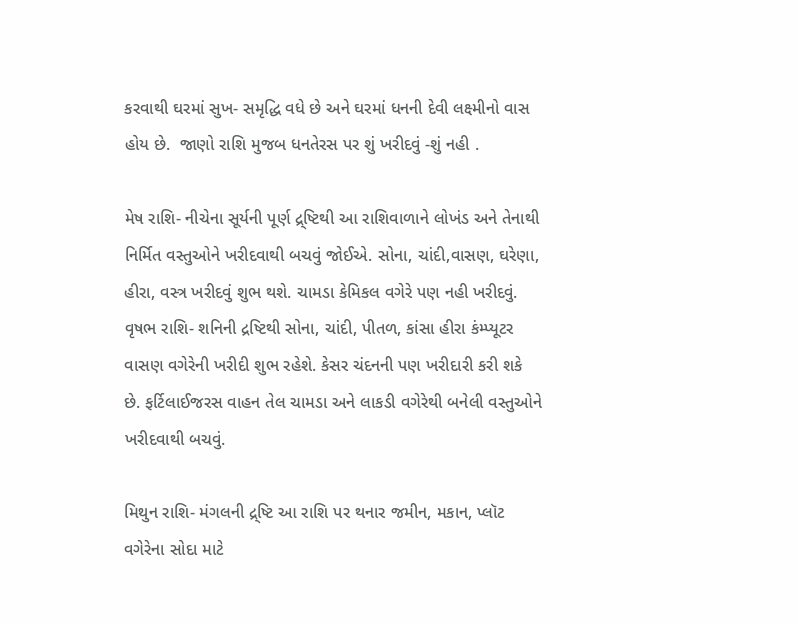કરવાથી ઘરમાં સુખ- સમૃદ્ધિ વધે છે અને ઘરમાં ધનની દેવી લક્ષ્મીનો વાસ હોય છે.  જાણો રાશિ મુજબ ધનતેરસ પર શું ખરીદવું -શું નહી .

મેષ રાશિ- નીચેના સૂર્યની પૂર્ણ દ્ર્ષ્ટિથી આ રાશિવાળાને લોખંડ અને તેનાથી નિર્મિત વસ્તુઓને ખરીદવાથી બચવું જોઈએ. સોના, ચાંદી,વાસણ, ઘરેણા, હીરા, વસ્ત્ર ખરીદવું શુભ થશે. ચામડા કેમિકલ વગેરે પણ નહી ખરીદવું.
વૃષભ રાશિ- શનિની દ્રષ્ટિથી સોના, ચાંદી, પીતળ, કાંસા હીરા કંમ્પ્યૂટર વાસણ વગેરેની ખરીદી શુભ રહેશે. કેસર ચંદનની પણ ખરીદારી કરી શકે છે. ફર્ટિલાઈજરસ વાહન તેલ ચામડા અને લાકડી વગેરેથી બનેલી વસ્તુઓને ખરીદવાથી બચવું.

મિથુન રાશિ- મંગલની દ્ર્ષ્ટિ આ રાશિ પર થનાર જમીન, મકાન, પ્લૉટ વગેરેના સોદા માટે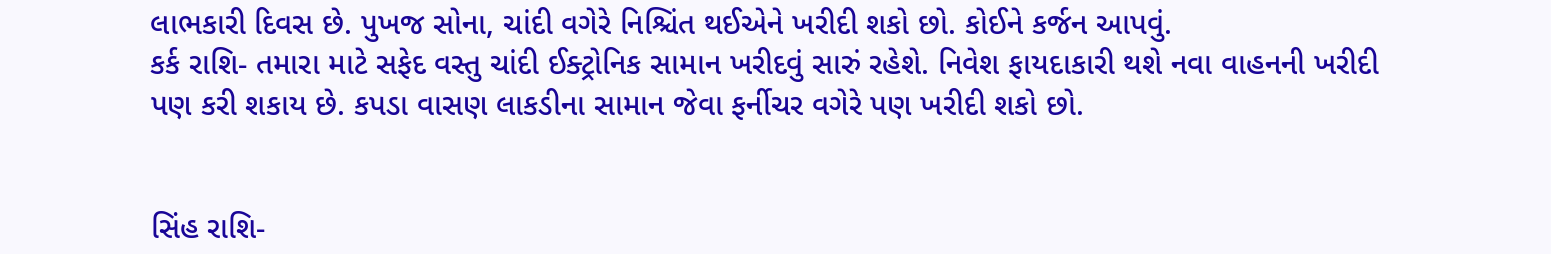લાભકારી દિવસ છે. પુખજ સોના, ચાંદી વગેરે નિશ્ચિંત થઈએને ખરીદી શકો છો. કોઈને કર્જન આપવું.
કર્ક રાશિ- તમારા માટે સફેદ વસ્તુ ચાંદી ઈક્ટ્રોનિક સામાન ખરીદવું સારું રહેશે. નિવેશ ફાયદાકારી થશે નવા વાહનની ખરીદી પણ કરી શકાય છે. કપડા વાસણ લાકડીના સામાન જેવા ફર્નીચર વગેરે પણ ખરીદી શકો છો.


સિંહ રાશિ-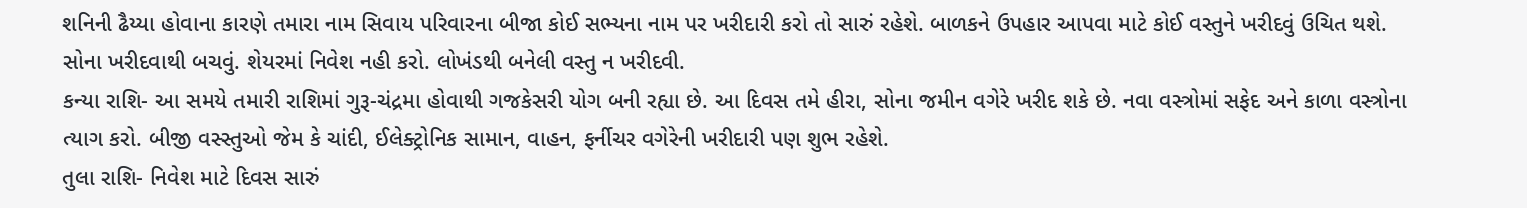શનિની ઢૈય્યા હોવાના કારણે તમારા નામ સિવાય પરિવારના બીજા કોઈ સભ્યના નામ પર ખરીદારી કરો તો સારું રહેશે. બાળકને ઉપહાર આપવા માટે કોઈ વસ્તુને ખરીદવું ઉચિત થશે. સોના ખરીદવાથી બચવું. શેયરમાં નિવેશ નહી કરો. લોખંડથી બનેલી વસ્તુ ન ખરીદવી.
કન્યા રાશિ- આ સમયે તમારી રાશિમાં ગુરૂ-ચંદ્રમા હોવાથી ગજકેસરી યોગ બની રહ્યા છે. આ દિવસ તમે હીરા, સોના જમીન વગેરે ખરીદ શકે છે. નવા વસ્ત્રોમાં સફેદ અને કાળા વસ્ત્રોના ત્યાગ કરો. બીજી વસ્સ્તુઓ જેમ કે ચાંદી, ઈલેક્ટ્રોનિક સામાન, વાહન, ફર્નીચર વગેરેની ખરીદારી પણ શુભ રહેશે.
તુલા રાશિ- નિવેશ માટે દિવસ સારું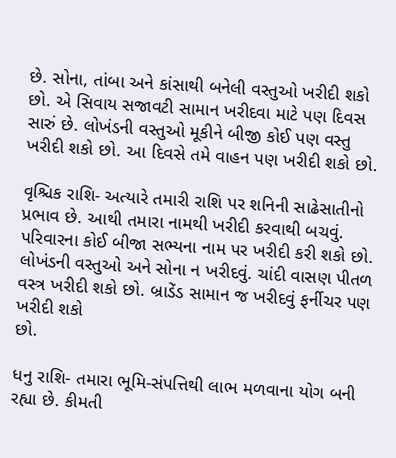છે. સોના, તાંબા અને કાંસાથી બનેલી વસ્તુઓ ખરીદી શકો છો. એ સિવાય સજાવટી સામાન ખરીદવા માટે પણ દિવસ સારું છે. લોખંડની વસ્તુઓ મૂકીને બીજી કોઈ પણ વસ્તુ ખરીદી શકો છો. આ દિવસે તમે વાહન પણ ખરીદી શકો છો.

વૃશ્ચિક રાશિ- અત્યારે તમારી રાશિ પર શનિની સાઢેસાતીનો પ્રભાવ છે. આથી તમારા નામથી ખરીદી કરવાથી બચવું. પરિવારના કોઈ બીજા સભ્યના નામ પર ખરીદી કરી શકો છો. લોખંડની વસ્તુઓ અને સોના ન ખરીદવું. ચાંદી વાસણ પીતળ વસ્ત્ર ખરીદી શકો છો. બ્રાડેંડ સામાન જ ખરીદવું ફર્નીચર પણ ખરીદી શકો
છો.

ધનુ રાશિ- તમારા ભૂમિ-સંપત્તિથી લાભ મળવાના યોગ બની રહ્યા છે. કીમતી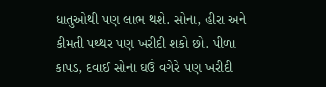ધાતુઓથી પણ લાભ થશે. સોના, હીરા અને કીમતી પથ્થર પણ ખરીદી શકો છો. પીળા કાપડ, દવાઈ સોના ઘઉં વગેરે પણ ખરીદી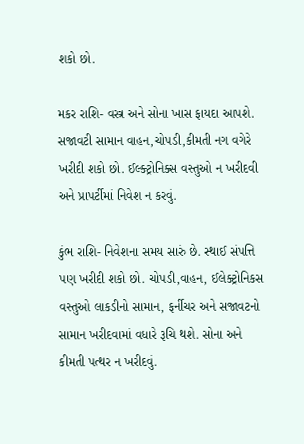શકો છો.

મકર રાશિ- વસ્ત્ર અને સોના ખાસ ફાયદા આપશે. સજાવટી સામાન વાહન,ચોપડી,કીમતી નગ વગેરે ખરીદી શકો છો. ઈલ્ક્ટ્રોનિક્સ વસ્તુઓ ન ખરીદવી અને પ્રાપર્ટીમાં નિવેશ ન કરવું.

કુંભ રાશિ- નિવેશના સમય સારું છે. સ્થાઈ સંપત્તિ પણ ખરીદી શકો છો. ચોપડી,વાહન, ઈલેક્ટ્રોનિકસ વસ્તુઓ લાકડીનો સામાન, ફર્નીચર અને સજાવટનો સામાન ખરીદવામાં વધારે રૂચિ થશે. સોના અને કીમતી પત્થર ન ખરીદવું.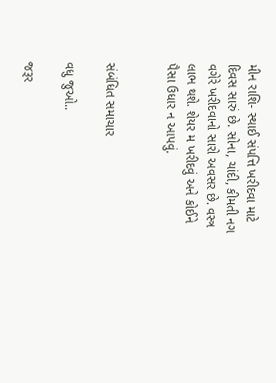મીન રાશિ- સ્થાઈ સંપત્તિ ખરીદવા માટે દિવસ સારું છે. સોના, ચાંદી, કીમતી નગ વગેરે ખરીદવાનો સારો અવસર છે. વસ્ત્ર લાભ થશે. શેયર મ ખરીદવું અને કોઈને પૈસા ઉધાર ન આપવું.


સંબંધિત સમાચાર

વધુ જુઓ..

જરૂર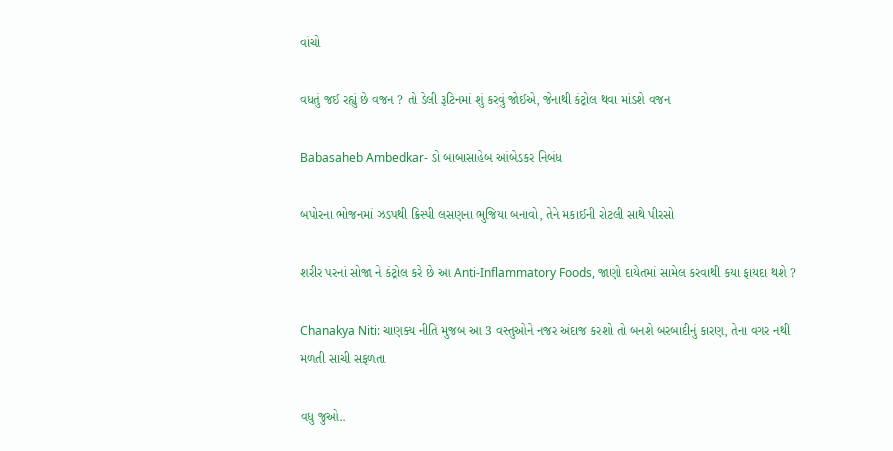વાંચો

વધતું જઈ રહ્યું છે વજન ? તો ડેલી રૂટિનમાં શું કરવું જોઈએ, જેનાથી કંટ્રોલ થવા માંડશે વજન

Babasaheb Ambedkar- ડો બાબાસાહેબ આંબેડકર નિબંધ

બપોરના ભોજનમાં ઝડપથી ક્રિસ્પી લસણના ભુજિયા બનાવો, તેને મકાઈની રોટલી સાથે પીરસો

શરીર પરનાં સોજા ને કંટ્રોલ કરે છે આ Anti-Inflammatory Foods, જાણો દાયેતમાં સામેલ કરવાથી કયા ફાયદા થશે ?

Chanakya Niti: ચાણક્ય નીતિ મુજબ આ 3 વસ્તુઓને નજર અંદાજ કરશો તો બનશે બરબાદીનું કારણ, તેના વગર નથી મળતી સાચી સફળતા

વધુ જુઓ..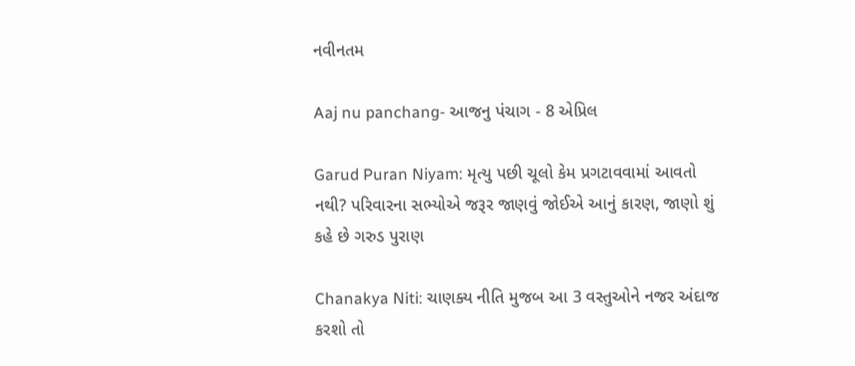નવીનતમ

Aaj nu panchang- આજનુ પંચાગ - 8 એપ્રિલ

Garud Puran Niyam: મૃત્યુ પછી ચૂલો કેમ પ્રગટાવવામાં આવતો નથી? પરિવારના સભ્યોએ જરૂર જાણવું જોઈએ આનું કારણ, જાણો શું કહે છે ગરુડ પુરાણ

Chanakya Niti: ચાણક્ય નીતિ મુજબ આ 3 વસ્તુઓને નજર અંદાજ કરશો તો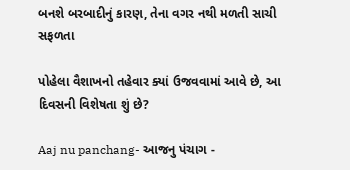બનશે બરબાદીનું કારણ, તેના વગર નથી મળતી સાચી સફળતા

પોહેલા વૈશાખનો તહેવાર ક્યાં ઉજવવામાં આવે છે, આ દિવસની વિશેષતા શું છે?

Aaj nu panchang- આજનુ પંચાગ -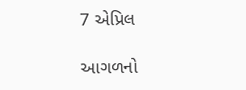7 એપ્રિલ

આગળનો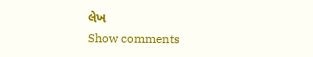લેખ
Show comments